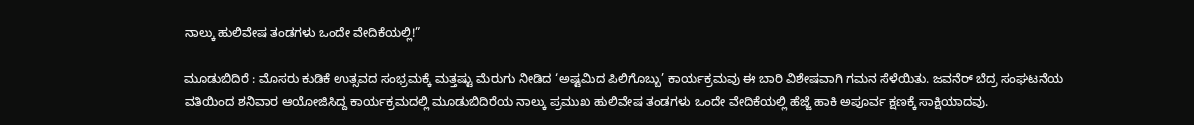ನಾಲ್ಕು ಹುಲಿವೇಷ ತಂಡಗಳು ಒಂದೇ ವೇದಿಕೆಯಲ್ಲಿ!”

ಮೂಡುಬಿದಿರೆ : ಮೊಸರು ಕುಡಿಕೆ ಉತ್ಸವದ ಸಂಭ್ರಮಕ್ಕೆ ಮತ್ತಷ್ಟು ಮೆರುಗು ನೀಡಿದ ‘ಅಷ್ಟಮಿದ ಪಿಲಿಗೊಬ್ಬು’ ಕಾರ್ಯಕ್ರಮವು ಈ ಬಾರಿ ವಿಶೇಷವಾಗಿ ಗಮನ ಸೆಳೆಯಿತು. ಜವನೆರ್ ಬೆದ್ರ ಸಂಘಟನೆಯ ವತಿಯಿಂದ ಶನಿವಾರ ಆಯೋಜಿಸಿದ್ದ ಕಾರ್ಯಕ್ರಮದಲ್ಲಿ ಮೂಡುಬಿದಿರೆಯ ನಾಲ್ಕು ಪ್ರಮುಖ ಹುಲಿವೇಷ ತಂಡಗಳು ಒಂದೇ ವೇದಿಕೆಯಲ್ಲಿ ಹೆಜ್ಜೆ ಹಾಕಿ ಅಪೂರ್ವ ಕ್ಷಣಕ್ಕೆ ಸಾಕ್ಷಿಯಾದವು.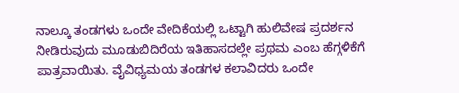ನಾಲ್ಕೂ ತಂಡಗಳು ಒಂದೇ ವೇದಿಕೆಯಲ್ಲಿ ಒಟ್ಟಾಗಿ ಹುಲಿವೇಷ ಪ್ರದರ್ಶನ ನೀಡಿರುವುದು ಮೂಡುಬಿದಿರೆಯ ಇತಿಹಾಸದಲ್ಲೇ ಪ್ರಥಮ ಎಂಬ ಹೆಗ್ಗಳಿಕೆಗೆ ಪಾತ್ರವಾಯಿತು. ವೈವಿಧ್ಯಮಯ ತಂಡಗಳ ಕಲಾವಿದರು ಒಂದೇ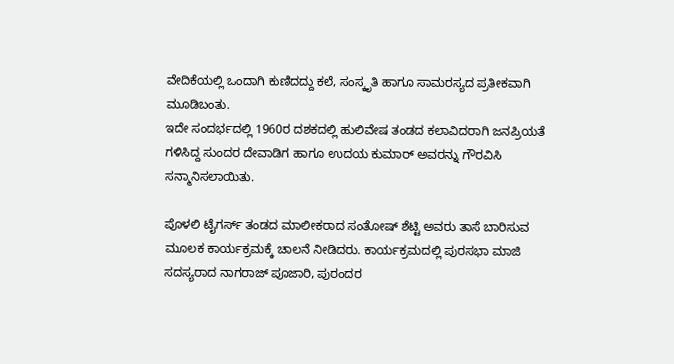ವೇದಿಕೆಯಲ್ಲಿ ಒಂದಾಗಿ ಕುಣಿದದ್ದು ಕಲೆ, ಸಂಸ್ಕೃತಿ ಹಾಗೂ ಸಾಮರಸ್ಯದ ಪ್ರತೀಕವಾಗಿ ಮೂಡಿಬಂತು.
ಇದೇ ಸಂದರ್ಭದಲ್ಲಿ 1960ರ ದಶಕದಲ್ಲಿ ಹುಲಿವೇಷ ತಂಡದ ಕಲಾವಿದರಾಗಿ ಜನಪ್ರಿಯತೆ ಗಳಿಸಿದ್ದ ಸುಂದರ ದೇವಾಡಿಗ ಹಾಗೂ ಉದಯ ಕುಮಾರ್ ಅವರನ್ನು ಗೌರವಿಸಿ ಸನ್ಮಾನಿಸಲಾಯಿತು.

ಪೊಳಲಿ ಟೈಗರ್ಸ್ ತಂಡದ ಮಾಲೀಕರಾದ ಸಂತೋಷ್ ಶೆಟ್ಟಿ ಅವರು ತಾಸೆ ಬಾರಿಸುವ ಮೂಲಕ ಕಾರ್ಯಕ್ರಮಕ್ಕೆ ಚಾಲನೆ ನೀಡಿದರು. ಕಾರ್ಯಕ್ರಮದಲ್ಲಿ ಪುರಸಭಾ ಮಾಜಿ ಸದಸ್ಯರಾದ ನಾಗರಾಜ್ ಪೂಜಾರಿ, ಪುರಂದರ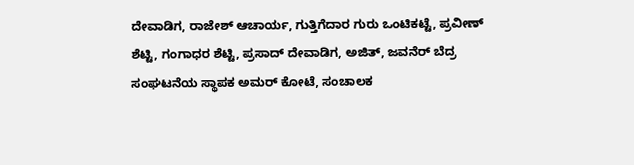ದೇವಾಡಿಗ, ರಾಜೇಶ್ ಆಚಾರ್ಯ, ಗುತ್ತಿಗೆದಾರ ಗುರು ಒಂಟಿಕಟ್ಟೆ, ಪ್ರವೀಣ್ ಶೆಟ್ಟಿ, ಗಂಗಾಧರ ಶೆಟ್ಟಿ, ಪ್ರಸಾದ್ ದೇವಾಡಿಗ, ಅಜಿತ್, ಜವನೆರ್ ಬೆದ್ರ ಸಂಘಟನೆಯ ಸ್ಥಾಪಕ ಅಮರ್ ಕೋಟೆ, ಸಂಚಾಲಕ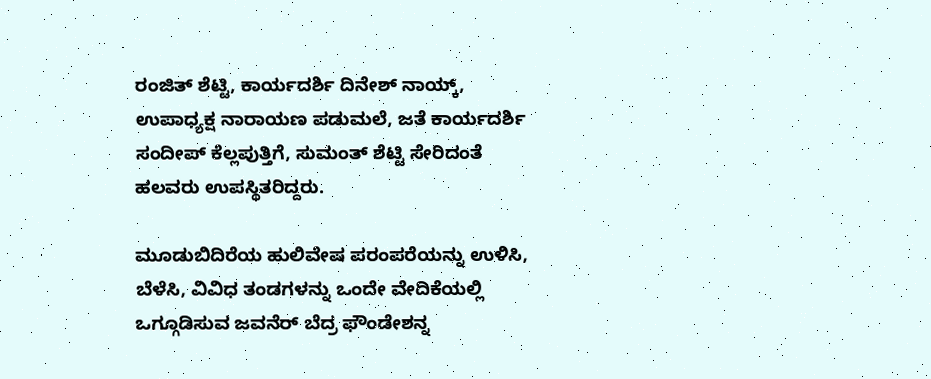ರಂಜಿತ್ ಶೆಟ್ಟಿ, ಕಾರ್ಯದರ್ಶಿ ದಿನೇಶ್ ನಾಯ್ಕ್, ಉಪಾಧ್ಯಕ್ಷ ನಾರಾಯಣ ಪಡುಮಲೆ, ಜತೆ ಕಾರ್ಯದರ್ಶಿ ಸಂದೀಪ್ ಕೆಲ್ಲಪುತ್ತಿಗೆ, ಸುಮಂತ್ ಶೆಟ್ಟಿ ಸೇರಿದಂತೆ ಹಲವರು ಉಪಸ್ಥಿತರಿದ್ದರು.

ಮೂಡುಬಿದಿರೆಯ ಹುಲಿವೇಷ ಪರಂಪರೆಯನ್ನು ಉಳಿಸಿ, ಬೆಳೆಸಿ, ವಿವಿಧ ತಂಡಗಳನ್ನು ಒಂದೇ ವೇದಿಕೆಯಲ್ಲಿ ಒಗ್ಗೂಡಿಸುವ ಜವನೆರ್ ಬೆದ್ರ ಫೌಂಡೇಶನ್ನ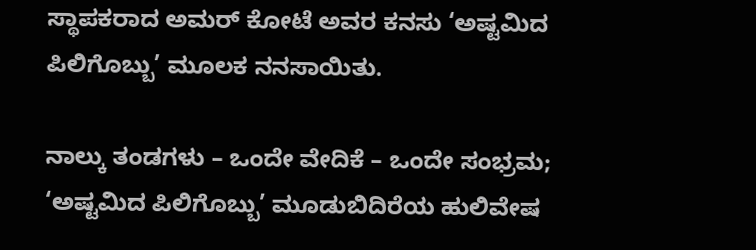ಸ್ಥಾಪಕರಾದ ಅಮರ್ ಕೋಟೆ ಅವರ ಕನಸು ‘ಅಷ್ಟಮಿದ ಪಿಲಿಗೊಬ್ಬು’ ಮೂಲಕ ನನಸಾಯಿತು.

ನಾಲ್ಕು ತಂಡಗಳು – ಒಂದೇ ವೇದಿಕೆ – ಒಂದೇ ಸಂಭ್ರಮ; ‘ಅಷ್ಟಮಿದ ಪಿಲಿಗೊಬ್ಬು’ ಮೂಡುಬಿದಿರೆಯ ಹುಲಿವೇಷ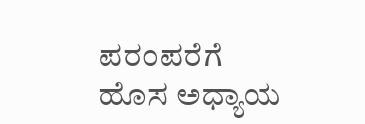ಪರಂಪರೆಗೆ ಹೊಸ ಅಧ್ಯಾಯ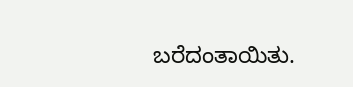ಬರೆದಂತಾಯಿತು.